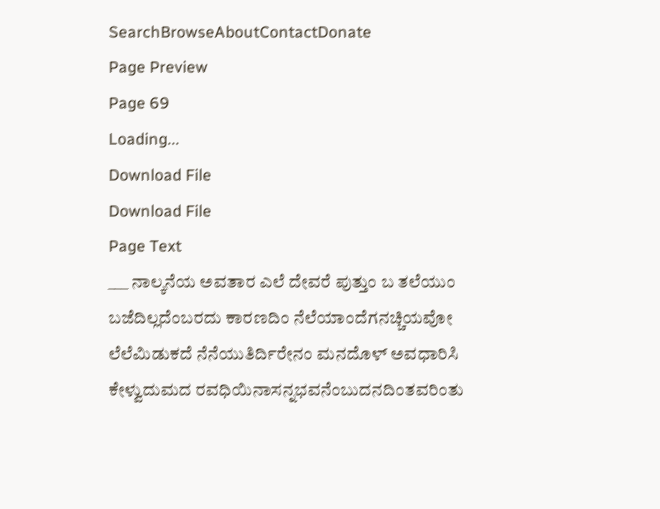SearchBrowseAboutContactDonate
Page Preview
Page 69
Loading...
Download File
Download File
Page Text
___ ನಾಲ್ಕನೆಯ ಅವತಾರ ಎಲೆ ದೇವರೆ ಪುತ್ತುಂ ಬ ತಲೆಯುಂ ಬಜೆದಿಲ್ಲದೆಂಬರದು ಕಾರಣದಿಂ ನೆಲೆಯಾಂದೆಗನಚ್ಚಿಯವೋ ಲೆಲೆಮಿಡುಕದೆ ನೆನೆಯುತಿರ್ದಿರೇನಂ ಮನದೊಳ್ ಅವಧಾರಿಸಿ ಕೇಳ್ವುದುಮದ ರವಧಿಯಿನಾಸನ್ನಭವನೆಂಬುದನದಿಂತವರಿಂತು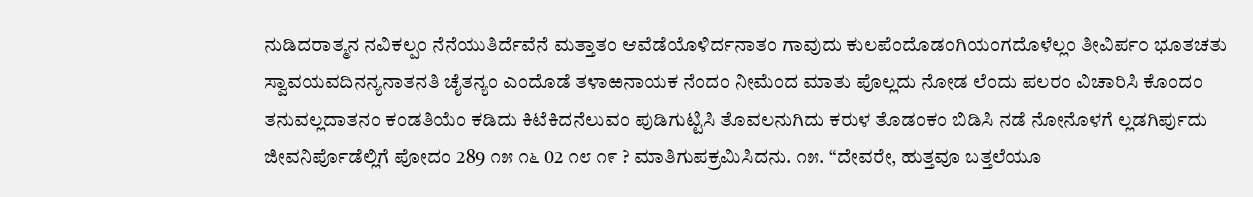ನುಡಿದರಾತ್ಮನ ನವಿಕಲ್ಪಂ ನೆನೆಯುತಿರ್ದೆವೆನೆ ಮತ್ತಾತಂ ಆವೆಡೆಯೊಳಿರ್ದನಾತಂ ಗಾವುದು ಕುಲಪೆಂದೊಡಂಗಿಯಂಗದೊಳೆಲ್ಲಂ ತೀವಿರ್ಪ೦ ಭೂತಚತು ಸ್ವಾವಯವದಿನನ್ಯನಾತನತಿ ಚೈತನ್ಯಂ ಎಂದೊಡೆ ತಳಾಱನಾಯಕ ನೆಂದಂ ನೀಮೆಂದ ಮಾತು ಪೊಲ್ಲದು ನೋಡ ಲೆಂದು ಪಲರಂ ವಿಚಾರಿಸಿ ಕೊಂದಂ ತನುವಲ್ಲದಾತನಂ ಕಂಡತಿಯೆಂ ಕಡಿದು ಕಿಟೆಕಿದನೆಲುವಂ ಪುಡಿಗುಟ್ಟಿಸಿ ತೊವಲನುಗಿದು ಕರುಳ ತೊಡಂಕಂ ಬಿಡಿಸಿ ನಡೆ ನೋನೊಳಗೆ ಲ್ಲಡಗಿರ್ಪುದು ಜೀವನಿರ್ಪೊಡೆಲ್ಲಿಗೆ ಪೋದಂ 289 ೧೫ ೧೬ 02 ೧೮ ೧೯ ? ಮಾತಿಗುಪಕ್ರಮಿಸಿದನು. ೧೫. “ದೇವರೇ, ಹುತ್ತವೂ ಬತ್ತಲೆಯೂ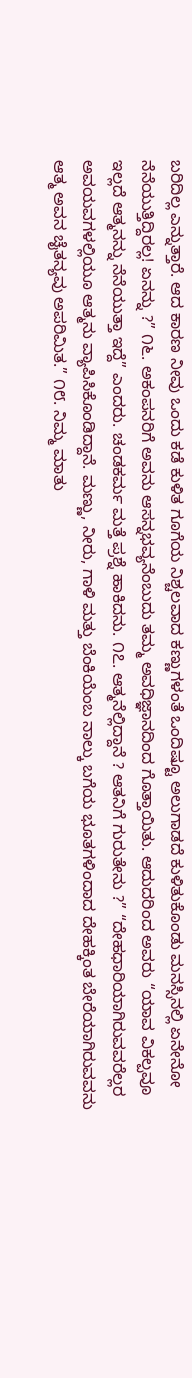ಬರಿದಿಲ್ಲ ಎನ್ನುತ್ತಾರೆ. ಆದ ಕಾರಣ ನೀವು ಒಂದು ಕಡೆ ಕುಳಿತ ಗೂಗೆಯ ನಿಶ್ಚಲವಾದ ಕಣ್ಣುಗಳಂತೆ ಒಂದಿಷ್ಟೂ ಅಲುಗಾಡದೆ ಕುಳಿತುಕೊಂಡು ಮನಸ್ಸಿನಲ್ಲಿ ಏನೇನೋ ನೆನೆಯುತ್ತಿದ್ದಿರಲ್ಲ! ಏನನ್ನು ?” ೧೬. ಅಕಂಪನರಿಗೆ ಅವನು ಆಸನ್ನಭವ್ಯನೆಂಬುದು ತಮ್ಮ ಅವಧಿಜ್ಞಾನದಿಂದ ಗೊತ್ತಾಯಿತು. ಆದುದರಿಂದ ಅವರು “ಯಾವ ವಿಕಲ್ಪವೂ ಇಲ್ಲದೆ ಆತ್ಮನನ್ನು ನೆನೆಯುತ್ತಾ ಇದ್ದೆ” ಎಂದರು. ಚಂಡಕರ್ಮ ಮತ್ತೆ ಪ್ರಶ್ನೆ ಹಾಕಿದನು. ೧೭. ಆತ್ಮನೆಲ್ಲಿದ್ದಾನೆ ? ಆತನಿಗೆ ಗುರುತೇನು ?” “ದೇಹಧಾರಿಯಾಗಿರುವವರೆಲ್ಲರ ಅವಯವಗಳಲ್ಲಿಯೂ ಆತ್ಮನು ವ್ಯಾಪಿಸಿಕೊಂಡಿದ್ದಾನೆ. ಮಣ್ಣು, ನೀರು, ಗಾಳಿ ಮತ್ತು ಬೆಂಕಿಯೆಂಬ ನಾಲ್ಕು ಬಗೆಯ ಭೂತಗಳಿಂದಾದ ದೇಹಕ್ಕಿಂತ ಬೇರೆಯಾಗಿರುವವನು ಆತ್ಮ ಅವನ ಚೈತನ್ಯವು ಅಪರಿಮಿತ.” ೧೮. ನಿಮ್ಮ ಮಾತು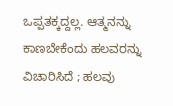ಒಪ್ಪತಕ್ಕದ್ದಲ್ಲ. ಆತ್ಮನನ್ನು ಕಾಣಬೇಕೆಂದು ಹಲವರನ್ನು ವಿಚಾರಿಸಿದೆ ; ಹಲವು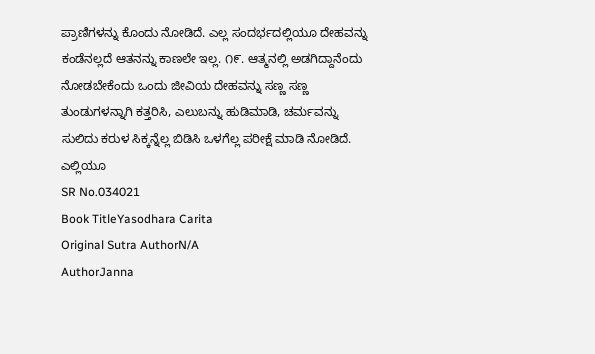ಪ್ರಾಣಿಗಳನ್ನು ಕೊಂದು ನೋಡಿದೆ. ಎಲ್ಲ ಸಂದರ್ಭದಲ್ಲಿಯೂ ದೇಹವನ್ನು ಕಂಡೆನಲ್ಲದೆ ಆತನನ್ನು ಕಾಣಲೇ ಇಲ್ಲ. ೧೯. ಆತ್ಮನಲ್ಲಿ ಅಡಗಿದ್ದಾನೆಂದು ನೋಡಬೇಕೆಂದು ಒಂದು ಜೀವಿಯ ದೇಹವನ್ನು ಸಣ್ಣ ಸಣ್ಣ ತುಂಡುಗಳನ್ನಾಗಿ ಕತ್ತರಿಸಿ, ಎಲುಬನ್ನು ಹುಡಿಮಾಡಿ, ಚರ್ಮವನ್ನು ಸುಲಿದು ಕರುಳ ಸಿಕ್ಕನ್ನೆಲ್ಲ ಬಿಡಿಸಿ ಒಳಗೆಲ್ಲ ಪರೀಕ್ಷೆ ಮಾಡಿ ನೋಡಿದೆ. ಎಲ್ಲಿಯೂ
SR No.034021
Book TitleYasodhara Carita
Original Sutra AuthorN/A
AuthorJanna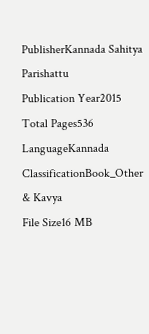PublisherKannada Sahitya Parishattu
Publication Year2015
Total Pages536
LanguageKannada
ClassificationBook_Other & Kavya
File Size16 MB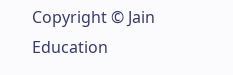Copyright © Jain Education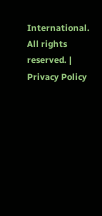International. All rights reserved. | Privacy Policy